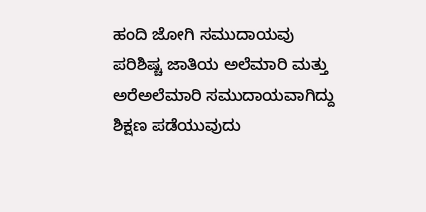ಹಂದಿ ಜೋಗಿ ಸಮುದಾಯವು ಪರಿಶಿಷ್ಚ ಜಾತಿಯ ಅಲೆಮಾರಿ ಮತ್ತು ಅರೆಅಲೆಮಾರಿ ಸಮುದಾಯವಾಗಿದ್ದು ಶಿಕ್ಷಣ ಪಡೆಯುವುದು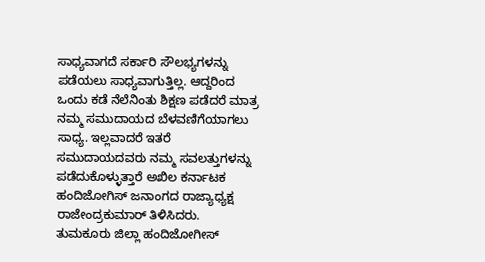ಸಾಧ್ಯವಾಗದೆ ಸರ್ಕಾರಿ ಸೌಲಭ್ಯಗಳನ್ನು ಪಡೆಯಲು ಸಾಧ್ಯವಾಗುತ್ತಿಲ್ಲ. ಆದ್ದರಿಂದ ಒಂದು ಕಡೆ ನೆಲೆನಿಂತು ಶಿಕ್ಷಣ ಪಡೆದರೆ ಮಾತ್ರ ನಮ್ಮ ಸಮುದಾಯದ ಬೆಳವಣಿಗೆಯಾಗಲು ಸಾಧ್ಯ. ಇಲ್ಲವಾದರೆ ಇತರೆ ಸಮುದಾಯದವರು ನಮ್ಮ ಸವಲತ್ತುಗಳನ್ನು ಪಡೆದುಕೊಳ್ಳುತ್ತಾರೆ ಅಖಿಲ ಕರ್ನಾಟಕ ಹಂದಿಜೋಗಿಸ್ ಜನಾಂಗದ ರಾಜ್ಯಾಧ್ಯಕ್ಷ ರಾಜೇಂದ್ರಕುಮಾರ್ ತಿಳಿಸಿದರು.
ತುಮಕೂರು ಜಿಲ್ಲಾ ಹಂದಿಜೋಗೀಸ್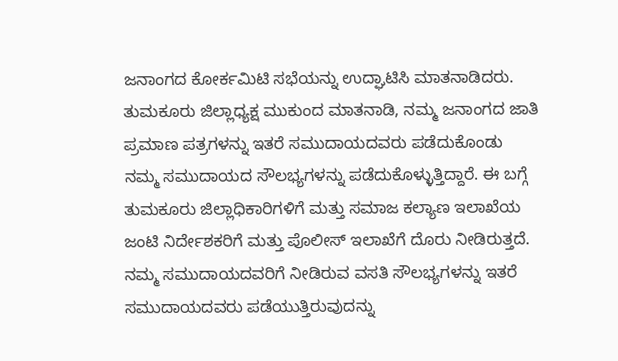ಜನಾಂಗದ ಕೋರ್ಕಮಿಟಿ ಸಭೆಯನ್ನು ಉದ್ಘಾಟಿಸಿ ಮಾತನಾಡಿದರು. ತುಮಕೂರು ಜಿಲ್ಲಾಧ್ಯಕ್ಷ ಮುಕುಂದ ಮಾತನಾಡಿ, ನಮ್ಮ ಜನಾಂಗದ ಜಾತಿ ಪ್ರಮಾಣ ಪತ್ರಗಳನ್ನು ಇತರೆ ಸಮುದಾಯದವರು ಪಡೆದುಕೊಂಡು ನಮ್ಮ ಸಮುದಾಯದ ಸೌಲಭ್ಯಗಳನ್ನು ಪಡೆದುಕೊಳ್ಳುತ್ತಿದ್ದಾರೆ. ಈ ಬಗ್ಗೆ ತುಮಕೂರು ಜಿಲ್ಲಾಧಿಕಾರಿಗಳಿಗೆ ಮತ್ತು ಸಮಾಜ ಕಲ್ಯಾಣ ಇಲಾಖೆಯ ಜಂಟಿ ನಿರ್ದೇಶಕರಿಗೆ ಮತ್ತು ಪೊಲೀಸ್ ಇಲಾಖೆಗೆ ದೊರು ನೀಡಿರುತ್ತದೆ. ನಮ್ಮ ಸಮುದಾಯದವರಿಗೆ ನೀಡಿರುವ ವಸತಿ ಸೌಲಭ್ಯಗಳನ್ನು ಇತರೆ ಸಮುದಾಯದವರು ಪಡೆಯುತ್ತಿರುವುದನ್ನು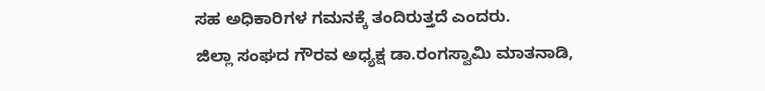ಸಹ ಅಧಿಕಾರಿಗಳ ಗಮನಕ್ಕೆ ತಂದಿರುತ್ತದೆ ಎಂದರು.
ಜಿಲ್ಲಾ ಸಂಘದ ಗೌರವ ಅಧ್ಯಕ್ಷ ಡಾ.ರಂಗಸ್ವಾಮಿ ಮಾತನಾಡಿ,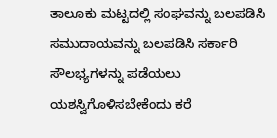ತಾಲೂಕು ಮಟ್ಟದಲ್ಲಿ ಸಂಘವನ್ನು ಬಲಪಡಿಸಿ ಸಮುದಾಯವನ್ನು ಬಲಪಡಿಸಿ ಸರ್ಕಾರಿ ಸೌಲಭ್ಯಗಳನ್ನು ಪಡೆಯಲು ಯಶಸ್ವಿಗೊಳಿಸಬೇಕೆಂದು ಕರೆ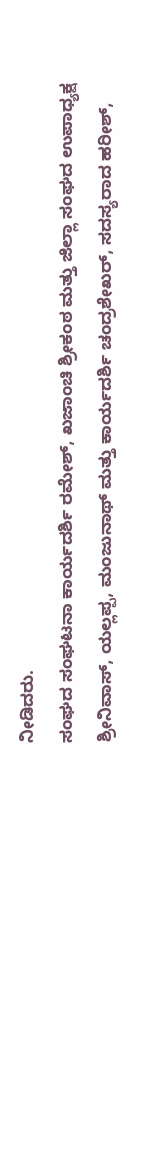ನೀಡಿದರು.
ಸಂಘದ ಸಂಘಟನಾ ಕಾರ್ಯದರ್ಶಿ ರಮೇಶ್, ಖಜಾಂಚಿ ಶ್ರೀಕಂಠ ಮತ್ತು ಜಿಲ್ಲಾ ಸಂಘದ ಉಪಾಧ್ಯಕ್ಷ ಶ್ರೀನಿವಾಸ್, ಯಲ್ಲಪ್ಪ, ಮಂಜುನಾಥ್ ಮತ್ತು ಕಾರ್ಯದರ್ಶಿ ಚಂದ್ರಶೇಖರ್, ಸದಸ್ಯರಾದ ಹರೀಶ್,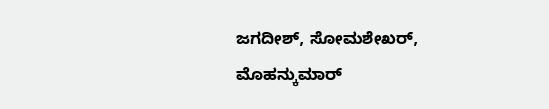ಜಗದೀಶ್, ಸೋಮಶೇಖರ್, ಮೊಹನ್ಕುಮಾರ್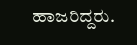ಹಾಜರಿದ್ದರು.